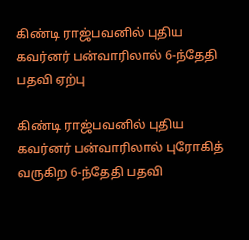கிண்டி ராஜ்பவனில் புதிய கவர்னர் பன்வாரிலால் 6-ந்தேதி பதவி ஏற்பு

கிண்டி ராஜ்பவனில் புதிய கவர்னர் பன்வாரிலால் புரோகித் வருகிற 6-ந்தேதி பதவி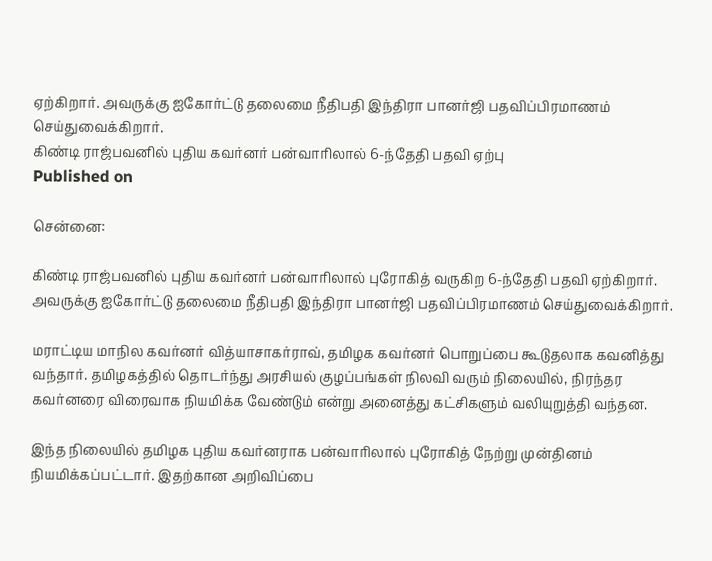ஏற்கிறார். அவருக்கு ஐகோர்ட்டு தலைமை நீதிபதி இந்திரா பானர்ஜி பதவிப்பிரமாணம் செய்துவைக்கிறார்.
கிண்டி ராஜ்பவனில் புதிய கவர்னர் பன்வாரிலால் 6-ந்தேதி பதவி ஏற்பு
Published on

சென்னை:

கிண்டி ராஜ்பவனில் புதிய கவர்னர் பன்வாரிலால் புரோகித் வருகிற 6-ந்தேதி பதவி ஏற்கிறார். அவருக்கு ஐகோர்ட்டு தலைமை நீதிபதி இந்திரா பானர்ஜி பதவிப்பிரமாணம் செய்துவைக்கிறார்.

மராட்டிய மாநில கவர்னர் வித்யாசாகர்ராவ், தமிழக கவர்னர் பொறுப்பை கூடுதலாக கவனித்து வந்தார். தமிழகத்தில் தொடர்ந்து அரசியல் குழப்பங்கள் நிலவி வரும் நிலையில், நிரந்தர கவர்னரை விரைவாக நியமிக்க வேண்டும் என்று அனைத்து கட்சிகளும் வலியுறுத்தி வந்தன.

இந்த நிலையில் தமிழக புதிய கவர்னராக பன்வாரிலால் புரோகித் நேற்று முன்தினம் நியமிக்கப்பட்டார். இதற்கான அறிவிப்பை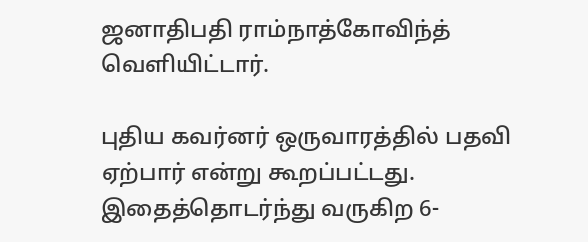ஜனாதிபதி ராம்நாத்கோவிந்த் வெளியிட்டார்.

புதிய கவர்னர் ஒருவாரத்தில் பதவி ஏற்பார் என்று கூறப்பட்டது. இதைத்தொடர்ந்து வருகிற 6-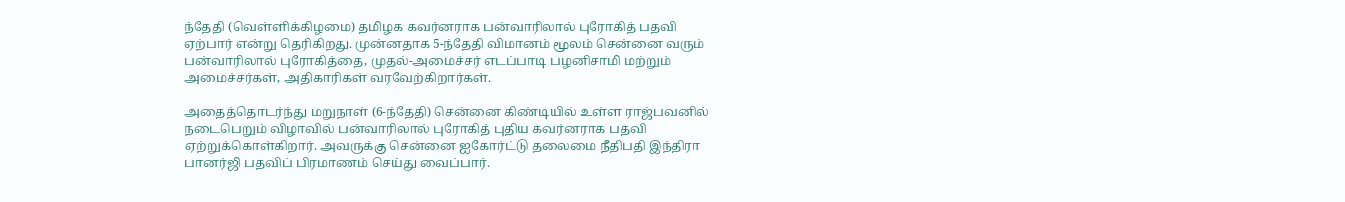ந்தேதி (வெள்ளிக்கிழமை) தமிழக கவர்னராக பன்வாரிலால் புரோகித் பதவி ஏற்பார் என்று தெரிகிறது. முன்னதாக 5-ந்தேதி விமானம் மூலம் சென்னை வரும் பன்வாரிலால் புரோகித்தை, முதல்-அமைச்சர் எடப்பாடி பழனிசாமி மற்றும் அமைச்சர்கள், அதிகாரிகள் வரவேற்கிறார்கள்.

அதைத்தொடர்ந்து மறுநாள் (6-ந்தேதி) சென்னை கிண்டியில் உள்ள ராஜ்பவனில் நடைபெறும் விழாவில் பன்வாரிலால் புரோகித் புதிய கவர்னராக பதவி ஏற்றுக்கொள்கிறார். அவருக்கு சென்னை ஐகோர்ட்டு தலைமை நீதிபதி இந்திரா பானர்ஜி பதவிப் பிரமாணம் செய்து வைப்பார்.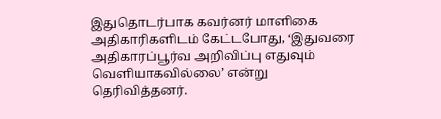இதுதொடர்பாக கவர்னர் மாளிகை அதிகாரிகளிடம் கேட்டபோது, ‘இதுவரை அதிகாரப்பூர்வ அறிவிப்பு எதுவும் வெளியாகவில்லை’ என்று தெரிவித்தனர்.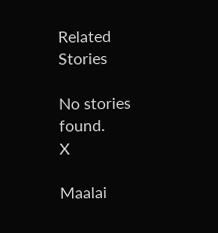Related Stories

No stories found.
X

Maalai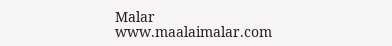Malar
www.maalaimalar.com